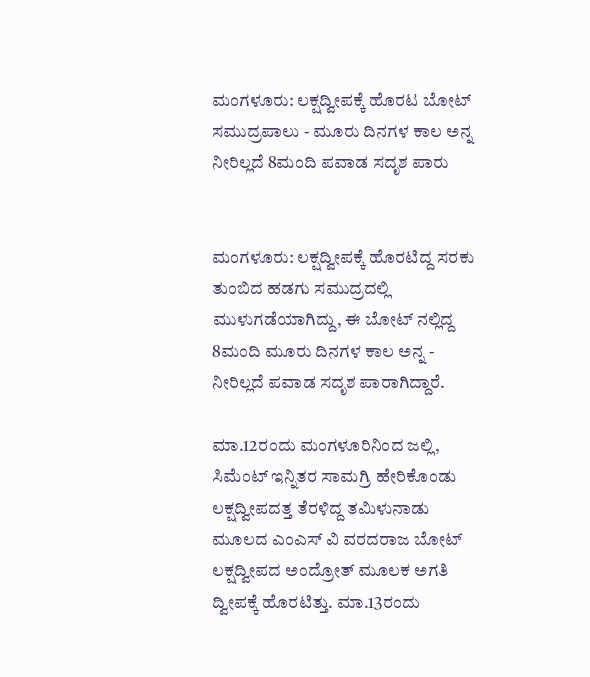ಮಂಗಳೂರು: ಲಕ್ಷದ್ವೀಪಕ್ಕೆ ಹೊರಟ ಬೋಟ್ ಸಮುದ್ರಪಾಲು - ಮೂರು ದಿನಗಳ ಕಾಲ ಅನ್ನ ನೀರಿಲ್ಲದೆ 8ಮಂದಿ ಪವಾಡ ಸದೃಶ ಪಾರು


ಮಂಗಳೂರು: ಲಕ್ಷದ್ವೀಪಕ್ಕೆ ಹೊರಟಿದ್ದ ಸರಕು ತುಂಬಿದ ಹಡಗು ಸಮುದ್ರದಲ್ಲಿ ಮುಳುಗಡೆಯಾಗಿದ್ದು, ಈ ಬೋಟ್ ನಲ್ಲಿದ್ದ 8ಮಂದಿ ಮೂರು ದಿನಗಳ ಕಾಲ ಅನ್ನ - ನೀರಿಲ್ಲದೆ ಪವಾಡ ಸದೃಶ ಪಾರಾಗಿದ್ದಾರೆ.

ಮಾ.12ರಂದು ಮಂಗಳೂರಿನಿಂದ ಜಲ್ಲಿ, ಸಿಮೆಂಟ್ ಇನ್ನಿತರ ಸಾಮಗ್ರಿ ಹೇರಿಕೊಂಡು ಲಕ್ಷದ್ವೀಪದತ್ತ ತೆರಳಿದ್ದ ತಮಿಳುನಾಡು ಮೂಲದ ಎಂಎಸ್ ವಿ ವರದರಾಜ ಬೋಟ್ ಲಕ್ಷದ್ವೀಪದ ಅಂದ್ರೋತ್ ಮೂಲಕ ಅಗತಿ ದ್ವೀಪಕ್ಕೆ ಹೊರಟಿತ್ತು. ಮಾ.13ರಂದು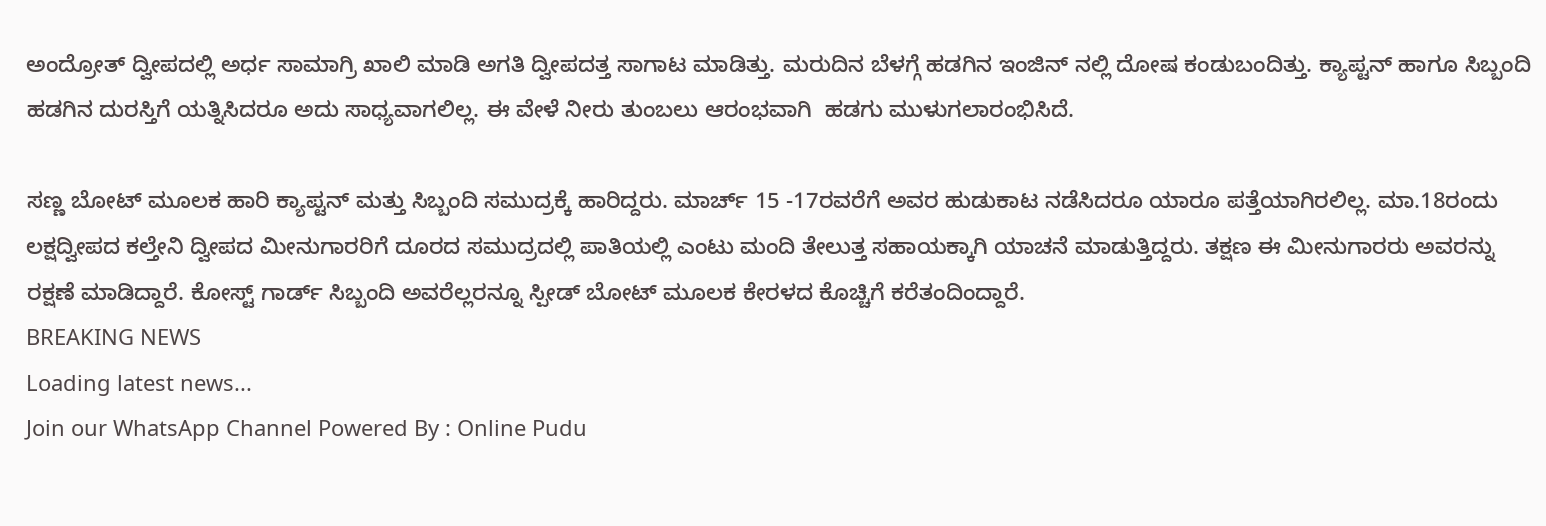ಅಂದ್ರೋತ್ ದ್ವೀಪದಲ್ಲಿ ಅರ್ಧ ಸಾಮಾಗ್ರಿ ಖಾಲಿ ಮಾಡಿ ಅಗತಿ‌ ದ್ವೀಪದತ್ತ ಸಾಗಾಟ ಮಾಡಿತ್ತು. ಮರುದಿನ ಬೆಳಗ್ಗೆ ಹಡಗಿನ ಇಂಜಿನ್ ನಲ್ಲಿ ದೋಷ ಕಂಡುಬಂದಿತ್ತು. ಕ್ಯಾಪ್ಟನ್ ಹಾಗೂ ಸಿಬ್ಬಂದಿ ಹಡಗಿನ ದುರಸ್ತಿಗೆ ಯತ್ನಿಸಿದರೂ ಅದು ಸಾಧ್ಯವಾಗಲಿಲ್ಲ. ಈ ವೇಳೆ ನೀರು ತುಂಬಲು ಆರಂಭವಾಗಿ  ಹಡಗು ಮುಳುಗಲಾರಂಭಿಸಿದೆ.

ಸಣ್ಣ ಬೋಟ್ ಮೂಲಕ ಹಾರಿ ಕ್ಯಾಪ್ಟನ್ ಮತ್ತು ಸಿಬ್ಬಂದಿ ಸಮುದ್ರಕ್ಕೆ ಹಾರಿದ್ದರು. ಮಾರ್ಚ್ 15 -17ರವರೆಗೆ ಅವರ ಹುಡುಕಾಟ ನಡೆಸಿದರೂ ಯಾರೂ ಪತ್ತೆಯಾಗಿರಲಿಲ್ಲ. ಮಾ.18ರಂದು ಲಕ್ಷದ್ವೀಪದ ಕಲ್ತೇನಿ ದ್ವೀಪದ ಮೀನುಗಾರರಿಗೆ ದೂರದ ಸಮುದ್ರದಲ್ಲಿ ಪಾತಿಯಲ್ಲಿ ಎಂಟು ಮಂದಿ ತೇಲುತ್ತ ಸಹಾಯಕ್ಕಾಗಿ ಯಾಚನೆ ಮಾಡುತ್ತಿದ್ದರು. ತಕ್ಷಣ ಈ ಮೀನುಗಾರರು ಅವರನ್ನು ರಕ್ಷಣೆ ಮಾಡಿದ್ದಾರೆ. ಕೋಸ್ಟ್ ಗಾರ್ಡ್ ಸಿಬ್ಬಂದಿ ಅವರೆಲ್ಲರನ್ನೂ ಸ್ಪೀಡ್ ಬೋಟ್ ಮೂಲಕ ಕೇರಳದ ಕೊಚ್ಚಿಗೆ ಕರೆತಂದಿಂದ್ದಾರೆ.
BREAKING NEWS
Loading latest news...
Join our WhatsApp Channel Powered By : Online Pudu